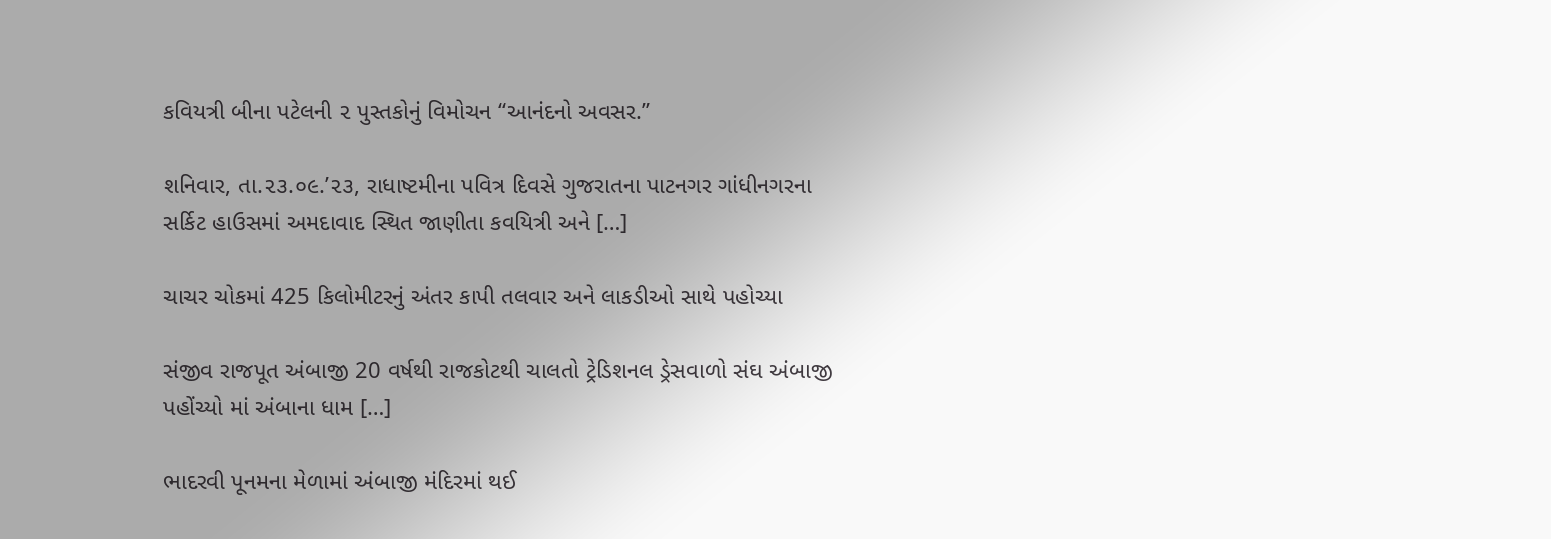કવિયત્રી બીના પટેલની ૨ પુસ્તકોનું વિમોચન “આનંદનો અવસર.”

શનિવાર, તા.૨૩.૦૯.’૨૩, રાધાષ્ટમીના પવિત્ર દિવસે ગુજરાતના પાટનગર ગાંધીનગરના સર્કિટ હાઉસમાં અમદાવાદ સ્થિત જાણીતા કવયિત્રી અને […]

ચાચર ચોકમાં 425 કિલોમીટરનું અંતર કાપી તલવાર અને લાકડીઓ સાથે પહોચ્યા

સંજીવ રાજપૂત અંબાજી 20 વર્ષથી રાજકોટથી ચાલતો ટ્રેડિશનલ ડ્રેસવાળો સંઘ અંબાજી પહોંચ્યો માં અંબાના ધામ […]

ભાદરવી પૂનમના મેળામાં અંબાજી મંદિરમાં થઈ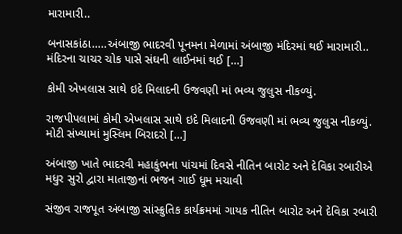મારામારી..

બનાસકાંઠા…..અંબાજી ભાદરવી પૂનમના મેળામાં અંબાજી મંદિરમાં થઈ મારામારી.. મંદિરના ચાચર ચોક પાસે સંઘની લાઈનમાં થઈ […]

કોમી એખલાસ સાથે ઇદે મિલાદની ઉજવણી માં ભવ્ય જુલુસ નીકળ્યું.

રાજપીપલામાં કોમી એખલાસ સાથે ઇદે મિલાદની ઉજવણી માં ભવ્ય જુલુસ નીકળ્યું. મોટી સંખ્યામાં મુસ્લિમ બિરાદરો […]

અંબાજી ખાતે ભાદરવી મહાકુંભના પાંચમાં દિવસે નીતિન બારોટ અને દેવિકા રબારીએ મધુર સુરો દ્વારા માતાજીનાં ભજન ગાઈ ધૂમ મચાવી

સંજીવ રાજપૂત અંબાજી સાંસ્ક્રુતિક કાર્યક્રમમાં ગાયક નીતિન બારોટ અને દેવિકા રબારી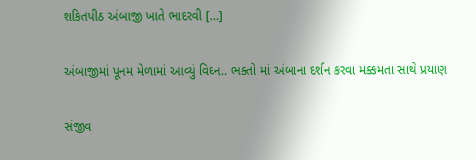શકિતપીઠ અંબાજી ખાતે ભાદરવી […]

અંબાજીમાં પૂનમ મેળામાં આવ્યું વિઘ્ન.. ભક્તો માં અંબાના દર્શન કરવા મક્કમતા સાથે પ્રયાણ

સંજીવ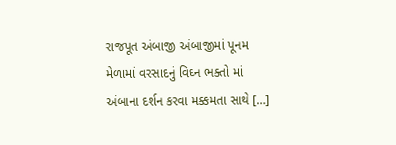રાજપૂત અંબાજી અંબાજીમાં પૂનમ મેળામાં વરસાદનું વિઘ્ન ભક્તો માં અંબાના દર્શન કરવા મક્કમતા સાથે […]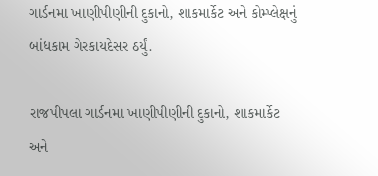ગાર્ડનમા ખાણીપીણીની દુકાનો, શાકમાર્કેટ અને કોમ્પ્લેક્ષનું બાંધકામ ગેરકાયદેસર ઠર્યું.

રાજપીપલા ગાર્ડનમા ખાણીપીણીની દુકાનો, શાકમાર્કેટ અને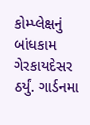કોમ્પ્લેક્ષનું બાંધકામ ગેરકાયદેસર ઠર્યું. ગાર્ડનમા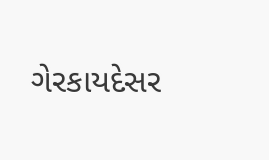ગેરકાયદેસર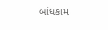બાંધકામ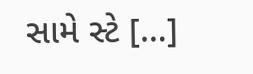સામે સ્ટે […]